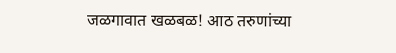जळगावात खळबळ! आठ तरुणांच्या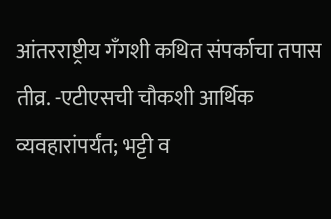आंतरराष्ट्रीय गँगशी कथित संपर्काचा तपास तीव्र. -एटीएसची चौकशी आर्थिक व्यवहारांपर्यंत; भट्टी व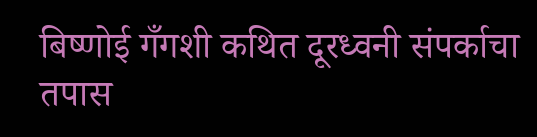बिष्णोई गँगशी कथित दूरध्वनी संपर्काचा तपास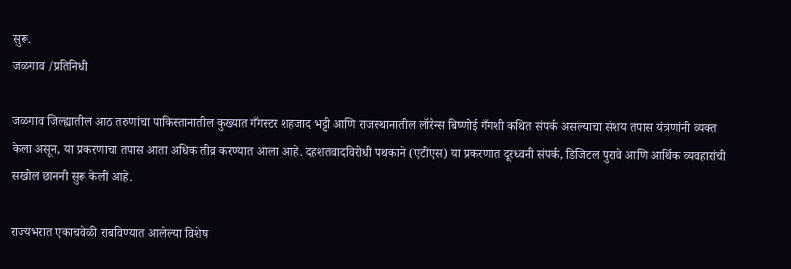सुरू.
जळगाव /प्रतिनिधी

जळगाव जिल्ह्यातील आठ तरुणांचा पाकिस्तानातील कुख्यात गँगस्टर शहजाद भट्टी आणि राजस्थानातील लॉरेन्स बिष्णोई गँगशी कथित संपर्क असल्याचा संशय तपास यंत्रणांनी व्यक्त केला असून, या प्रकरणाचा तपास आता अधिक तीव्र करण्यात आला आहे. दहशतवादविरोधी पथकाने (एटीएस) या प्रकरणात दूरध्वनी संपर्क, डिजिटल पुरावे आणि आर्थिक व्यवहारांची सखोल छाननी सुरू केली आहे.

राज्यभरात एकाचवेळी राबविण्यात आलेल्या विशेष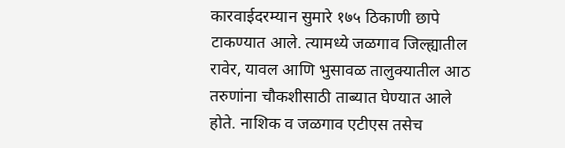कारवाईदरम्यान सुमारे १७५ ठिकाणी छापे टाकण्यात आले. त्यामध्ये जळगाव जिल्ह्यातील रावेर, यावल आणि भुसावळ तालुक्यातील आठ तरुणांना चौकशीसाठी ताब्यात घेण्यात आले होते. नाशिक व जळगाव एटीएस तसेच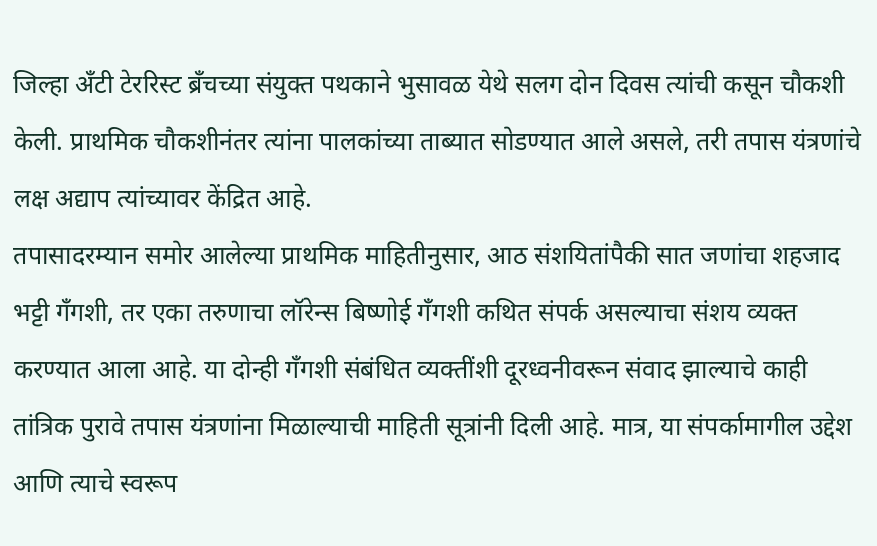जिल्हा अँटी टेररिस्ट ब्रँचच्या संयुक्त पथकाने भुसावळ येथे सलग दोन दिवस त्यांची कसून चौकशी केली. प्राथमिक चौकशीनंतर त्यांना पालकांच्या ताब्यात सोडण्यात आले असले, तरी तपास यंत्रणांचे लक्ष अद्याप त्यांच्यावर केंद्रित आहे.
तपासादरम्यान समोर आलेल्या प्राथमिक माहितीनुसार, आठ संशयितांपैकी सात जणांचा शहजाद भट्टी गँगशी, तर एका तरुणाचा लॉरेन्स बिष्णोई गँगशी कथित संपर्क असल्याचा संशय व्यक्त करण्यात आला आहे. या दोन्ही गँगशी संबंधित व्यक्तींशी दूरध्वनीवरून संवाद झाल्याचे काही तांत्रिक पुरावे तपास यंत्रणांना मिळाल्याची माहिती सूत्रांनी दिली आहे. मात्र, या संपर्कामागील उद्देश आणि त्याचे स्वरूप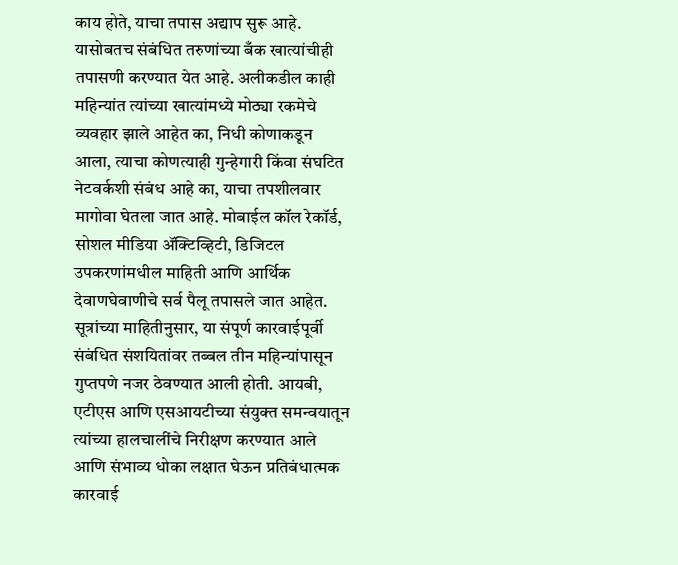काय होते, याचा तपास अद्याप सुरू आहे.
यासोबतच संबंधित तरुणांच्या बँक खात्यांचीही तपासणी करण्यात येत आहे. अलीकडील काही महिन्यांत त्यांच्या खात्यांमध्ये मोठ्या रकमेचे व्यवहार झाले आहेत का, निधी कोणाकडून आला, त्याचा कोणत्याही गुन्हेगारी किंवा संघटित नेटवर्कशी संबंध आहे का, याचा तपशीलवार मागोवा घेतला जात आहे. मोबाईल कॉल रेकॉर्ड, सोशल मीडिया ॲक्टिव्हिटी, डिजिटल उपकरणांमधील माहिती आणि आर्थिक देवाणघेवाणीचे सर्व पैलू तपासले जात आहेत.
सूत्रांच्या माहितीनुसार, या संपूर्ण कारवाईपूर्वी संबंधित संशयितांवर तब्बल तीन महिन्यांपासून गुप्तपणे नजर ठेवण्यात आली होती. आयबी, एटीएस आणि एसआयटीच्या संयुक्त समन्वयातून त्यांच्या हालचालींचे निरीक्षण करण्यात आले आणि संभाव्य धोका लक्षात घेऊन प्रतिबंधात्मक कारवाई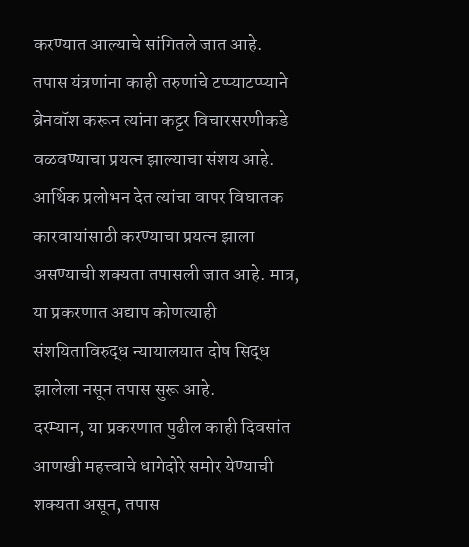करण्यात आल्याचे सांगितले जात आहे.
तपास यंत्रणांना काही तरुणांचे टप्प्याटप्प्याने ब्रेनवॉश करून त्यांना कट्टर विचारसरणीकडे वळवण्याचा प्रयत्न झाल्याचा संशय आहे. आर्थिक प्रलोभन देत त्यांचा वापर विघातक कारवायांसाठी करण्याचा प्रयत्न झाला असण्याची शक्यता तपासली जात आहे. मात्र, या प्रकरणात अद्याप कोणत्याही संशयिताविरुद्ध न्यायालयात दोष सिद्ध झालेला नसून तपास सुरू आहे.
दरम्यान, या प्रकरणात पुढील काही दिवसांत आणखी महत्त्वाचे धागेदोरे समोर येण्याची शक्यता असून, तपास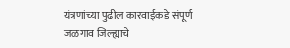यंत्रणांच्या पुढील कारवाईकडे संपूर्ण जळगाव जिल्ह्याचे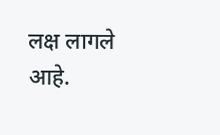लक्ष लागले आहे.